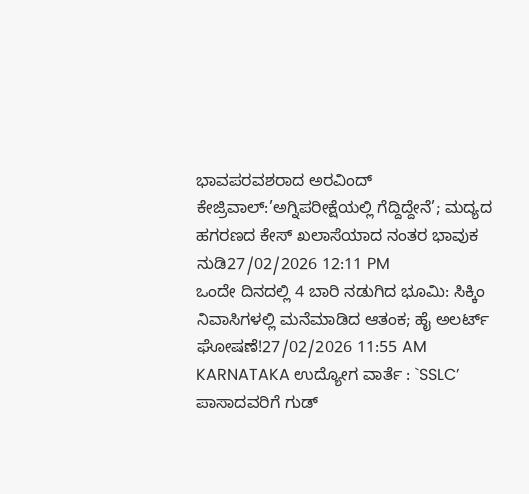ಭಾವಪರವಶರಾದ ಅರವಿಂದ್ ಕೇಜ್ರಿವಾಲ್:’ಅಗ್ನಿಪರೀಕ್ಷೆಯಲ್ಲಿ ಗೆದ್ದಿದ್ದೇನೆ’; ಮದ್ಯದ ಹಗರಣದ ಕೇಸ್ ಖಲಾಸೆಯಾದ ನಂತರ ಭಾವುಕ ನುಡಿ27/02/2026 12:11 PM
ಒಂದೇ ದಿನದಲ್ಲಿ 4 ಬಾರಿ ನಡುಗಿದ ಭೂಮಿ: ಸಿಕ್ಕಿಂ ನಿವಾಸಿಗಳಲ್ಲಿ ಮನೆಮಾಡಿದ ಆತಂಕ; ಹೈ ಅಲರ್ಟ್ ಘೋಷಣೆ!27/02/2026 11:55 AM
KARNATAKA ಉದ್ಯೋಗ ವಾರ್ತೆ : `SSLC’ ಪಾಸಾದವರಿಗೆ ಗುಡ್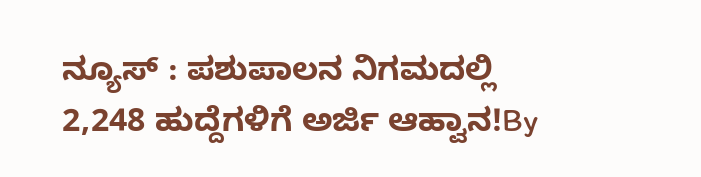ನ್ಯೂಸ್ : ಪಶುಪಾಲನ ನಿಗಮದಲ್ಲಿ 2,248 ಹುದ್ದೆಗಳಿಗೆ ಅರ್ಜಿ ಆಹ್ವಾನ!By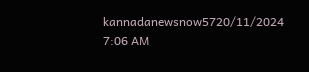kannadanewsnow5720/11/2024 7:06 AM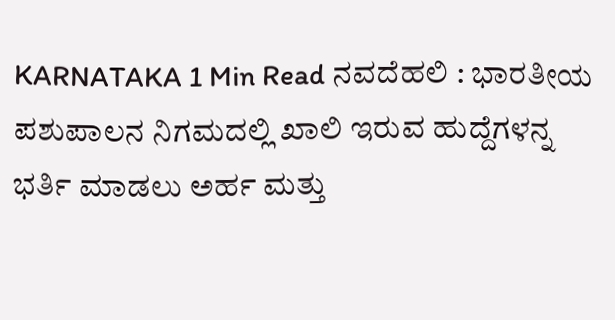KARNATAKA 1 Min Read ನವದೆಹಲಿ : ಭಾರತೀಯ ಪಶುಪಾಲನ ನಿಗಮದಲ್ಲಿ ಖಾಲಿ ಇರುವ ಹುದ್ದೆಗಳನ್ನ ಭರ್ತಿ ಮಾಡಲು ಅರ್ಹ ಮತ್ತು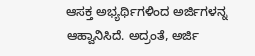ಆಸಕ್ತ ಅಭ್ಯರ್ಥಿಗಳಿಂದ ಅರ್ಜಿಗಳನ್ನ ಆಹ್ವಾನಿಸಿದೆ. ಅದ್ರಂತೆ, ಅರ್ಜಿ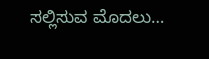ಸಲ್ಲಿಸುವ ಮೊದಲು…